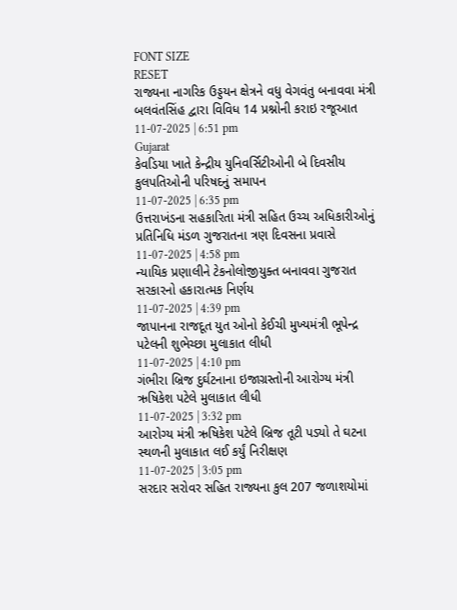FONT SIZE
RESET
રાજ્યના નાગરિક ઉડ્ડયન ક્ષેત્રને વધુ વેગવંતુ બનાવવા મંત્રી બલવંતસિંહ દ્વારા વિવિધ 14 પ્રશ્નોની કરાઇ રજૂઆત
11-07-2025 | 6:51 pm
Gujarat
કેવડિયા ખાતે કેન્દ્રીય યુનિવર્સિટીઓની બે દિવસીય કુલપતિઓની પરિષદનું સમાપન
11-07-2025 | 6:35 pm
ઉત્તરાખંડના સહકારિતા મંત્રી સહિત ઉચ્ચ અધિકારીઓનું પ્રતિનિધિ મંડળ ગુજરાતના ત્રણ દિવસના પ્રવાસે
11-07-2025 | 4:58 pm
ન્યાયિક પ્રણાલીને ટેકનોલોજીયુક્ત બનાવવા ગુજરાત સરકારનો હકારાત્મક નિર્ણય
11-07-2025 | 4:39 pm
જાપાનના રાજદૂત યુત ઓનો કેઈચી મુખ્યમંત્રી ભૂપેન્દ્ર પટેલની શુભેચ્છા મુલાકાત લીધી
11-07-2025 | 4:10 pm
ગંભીરા બ્રિજ દુર્ઘટનાના ઇજાગ્રસ્તોની આરોગ્ય મંત્રી ઋષિકેશ પટેલે મુલાકાત લીધી
11-07-2025 | 3:32 pm
આરોગ્ય મંત્રી ઋષિકેશ પટેલે બ્રિજ તૂટી પડ્યો તે ઘટના સ્થળની મુલાકાત લઈ કર્યું નિરીક્ષણ
11-07-2025 | 3:05 pm
સરદાર સરોવર સહિત રાજ્યના કુલ 207 જળાશયોમાં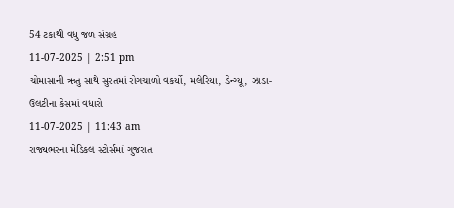54 ટકાથી વધુ જળ સંગ્રહ
11-07-2025 | 2:51 pm
ચોમાસાની ઋતુ સાથે સુરતમાં રોગચાળો વકર્યો, મલેરિયા, ડેન્ગ્યૂ, ઝાડા-ઉલટીના કેસમાં વધારો
11-07-2025 | 11:43 am
રાજ્યભરના મેડિકલ સ્ટોર્સમાં ગુજરાત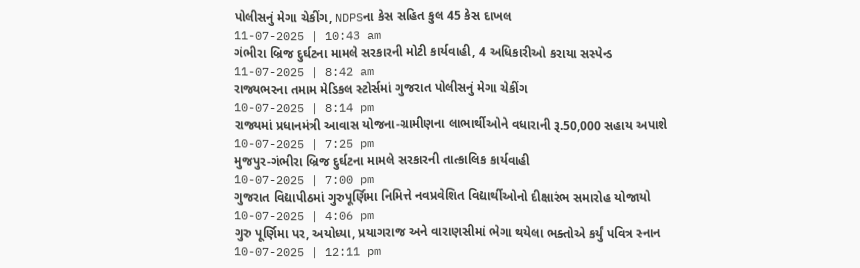પોલીસનું મેગા ચેકીંગ, NDPSના કેસ સહિત કુલ 45 કેસ દાખલ
11-07-2025 | 10:43 am
ગંભીરા બ્રિજ દુર્ઘટના મામલે સરકારની મોટી કાર્યવાહી, 4 અધિકારીઓ કરાયા સસ્પેન્ડ
11-07-2025 | 8:42 am
રાજ્યભરના તમામ મેડિકલ સ્ટોર્સમાં ગુજરાત પોલીસનું મેગા ચેકીંગ
10-07-2025 | 8:14 pm
રાજ્યમાં પ્રધાનમંત્રી આવાસ યોજના-ગ્રામીણના લાભાર્થીઓને વધારાની રૂ.50,000 સહાય અપાશે
10-07-2025 | 7:25 pm
મુજપુર-ગંભીરા બ્રિજ દુર્ઘટના મામલે સરકારની તાત્કાલિક કાર્યવાહી
10-07-2025 | 7:00 pm
ગુજરાત વિદ્યાપીઠમાં ગુરુપૂર્ણિમા નિમિત્તે નવપ્રવેશિત વિદ્યાર્થીઓનો દીક્ષારંભ સમારોહ યોજાયો
10-07-2025 | 4:06 pm
ગુરુ પૂર્ણિમા પર, અયોધ્યા, પ્રયાગરાજ અને વારાણસીમાં ભેગા થયેલા ભક્તોએ કર્યું પવિત્ર સ્નાન
10-07-2025 | 12:11 pm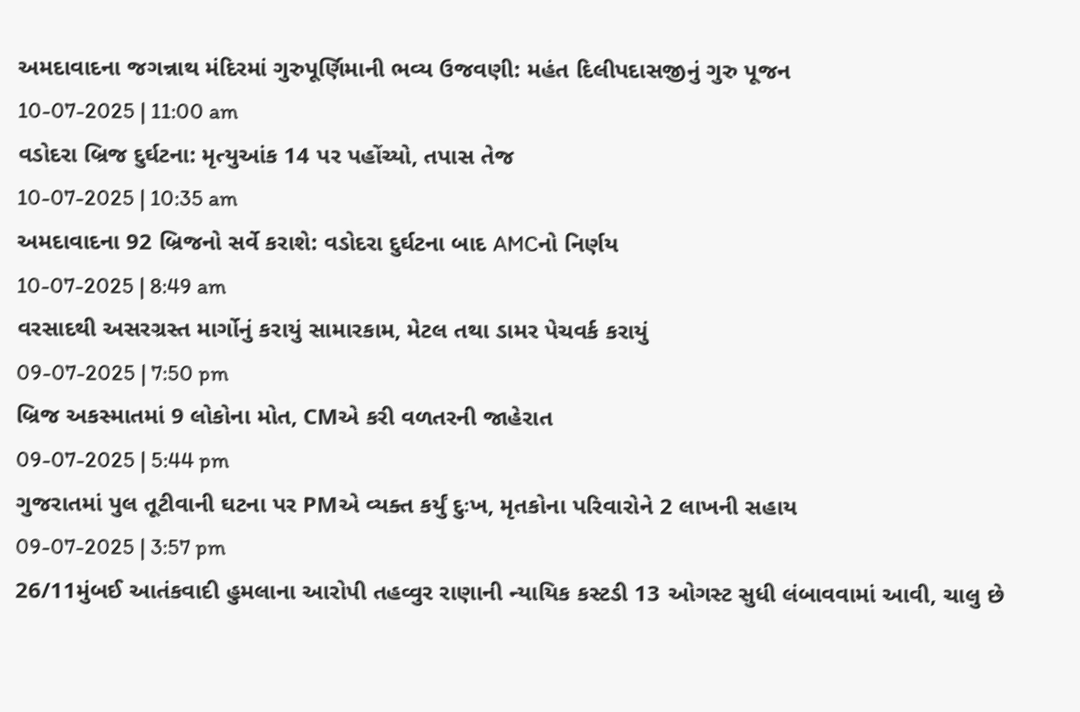અમદાવાદના જગન્નાથ મંદિરમાં ગુરુપૂર્ણિમાની ભવ્ય ઉજવણી: મહંત દિલીપદાસજીનું ગુરુ પૂજન
10-07-2025 | 11:00 am
વડોદરા બ્રિજ દુર્ઘટના: મૃત્યુઆંક 14 પર પહોંચ્યો, તપાસ તેજ
10-07-2025 | 10:35 am
અમદાવાદના 92 બ્રિજનો સર્વે કરાશે: વડોદરા દુર્ઘટના બાદ AMCનો નિર્ણય
10-07-2025 | 8:49 am
વરસાદથી અસરગ્રસ્ત માર્ગોનું કરાયું સામારકામ, મેટલ તથા ડામર પેચવર્ક કરાયું
09-07-2025 | 7:50 pm
બ્રિજ અકસ્માતમાં 9 લોકોના મોત, CMએ કરી વળતરની જાહેરાત
09-07-2025 | 5:44 pm
ગુજરાતમાં પુલ તૂટીવાની ઘટના પર PMએ વ્યક્ત કર્યું દુઃખ, મૃતકોના પરિવારોને 2 લાખની સહાય
09-07-2025 | 3:57 pm
26/11મુંબઈ આતંકવાદી હુમલાના આરોપી તહવ્વુર રાણાની ન્યાયિક કસ્ટડી 13 ઓગસ્ટ સુધી લંબાવવામાં આવી, ચાલુ છે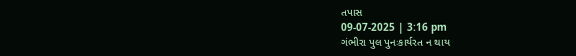તપાસ
09-07-2025 | 3:16 pm
ગંભીરા પુલ પુનઃકાર્યરત ન થાય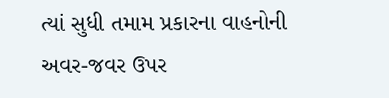ત્યાં સુધી તમામ પ્રકારના વાહનોની અવર-જવર ઉપર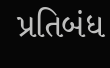પ્રતિબંધ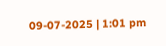09-07-2025 | 1:01 pm